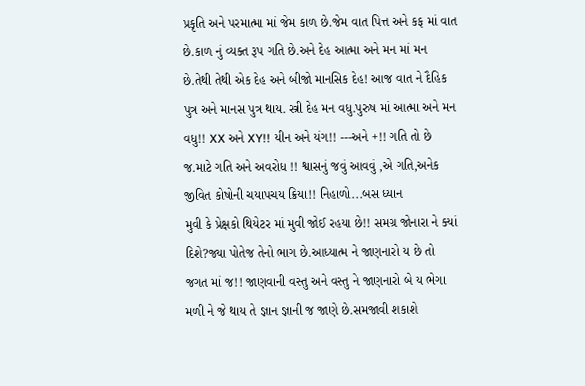પ્રકૃતિ અને પરમાત્મા માં જેમ કાળ છે.જેમ વાત પિત્ત અને કફ માં વાત છે.કાળ નું વ્યક્ત રૂપ ગતિ છે.અને દેહ આત્મા અને મન માં મન છે.તેથી તેથી એક દેહ અને બીજો માનસિક દેહ! આજ વાત ને દૈહિક પુત્ર અને માનસ પુત્ર થાય. સ્ત્રી દેહ મન વધુ.પુરુષ માં આત્મા અને મન વધુ!! XX અને XY!! યીન અને યંગ!! ---અને +!! ગતિ તો છે જ.માટે ગતિ અને અવરોધ !! શ્વાસનું જવું આવવું ,એ ગતિ,અનેક જીવિત કોષોની ચયાપચય ક્રિયા!! નિહાળો...બસ ધ્યાન
મુવી કે પ્રેક્ષકો થિયેટર માં મુવી જોઈ રહયા છે!! સમગ્ર જોનારા ને ક્યાં દિશે?જ્યા પોતેજ તેનો ભાગ છે.આધ્યાત્મ ને જાણનારો ય છે તો જગત માં જ!! જાણવાની વસ્તુ અને વસ્તુ ને જાણનારો બે ય ભેગા મળી ને જે થાય તે જ્ઞાન જ્ઞાની જ જાણે છે.સમજાવી શકાશે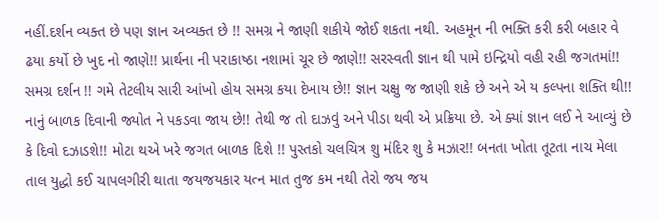નહીં.દર્શન વ્યક્ત છે પણ જ્ઞાન અવ્યક્ત છે !! સમગ્ર ને જાણી શકીયે જોઈ શકતા નથી. અહમૂન ની ભક્તિ કરી કરી બહાર વે ઢયા કર્યો છે ખુદ નો જાણે!! પ્રાર્થના ની પરાકાષ્ઠા નશામાં ચૂર છે જાણે!! સરસ્વતી જ્ઞાન થી પામે ઇન્દ્રિયો વહી રહી જગતમાં!! સમગ્ર દર્શન !! ગમે તેટલીય સારી આંખો હોય સમગ્ર કયા દેખાય છે!! જ્ઞાન ચક્ષુ જ જાણી શકે છે અને એ ય કલ્પના શક્તિ થી!!
નાનું બાળક દિવાની જ્યોત ને પકડવા જાય છે!! તેથી જ તો દાઝવું અને પીડા થવી એ પ્રક્રિયા છે. એ ક્યાં જ્ઞાન લઈ ને આવ્યું છે કે દિવો દઝાડશે!! મોટા થએ ખરે જગત બાળક દિશે !! પુસ્તકો ચલચિત્ર શુ મંદિર શુ કે મઝાર!! બનતા ખોતા તૂટતા નાચ મેલા તાલ યુદ્ધો કઈ ચાપલગીરી થાતા જયજયકાર યત્ન માત તુજ કમ નથી તેરો જય જય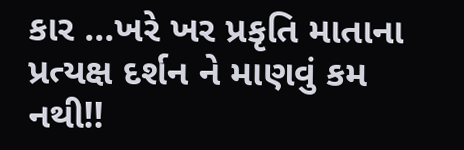કાર ...ખરે ખર પ્રકૃતિ માતાના પ્રત્યક્ષ દર્શન ને માણવું કમ નથી!!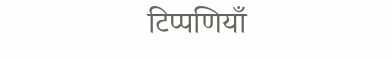टिप्पणियाँ